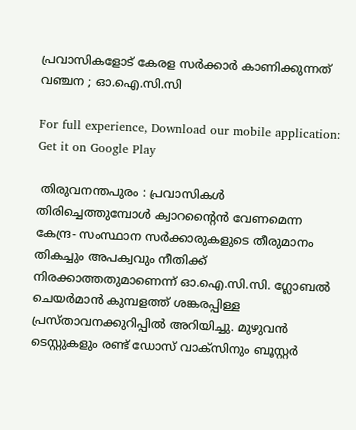പ്രവാസികളോട് കേരള സർക്കാർ കാണിക്കുന്നത് വഞ്ചന ; ഓ.ഐ.സി.സി

For full experience, Download our mobile application:
Get it on Google Play

 തിരുവനന്തപുരം : പ്രവാസികള്‍ തിരിച്ചെത്തുമ്പോൾ ക്വാറന്റൈന്‍ വേണമെന്ന കേന്ദ്ര- സംസ്ഥാന സർക്കാരുകളുടെ തീരുമാനം തികച്ചും അപക്വവും നീതിക്ക് നിരക്കാത്തതുമാണെന്ന് ഓ.ഐ.സി.സി. ഗ്ലോബൽ ചെയർമാൻ കുമ്പളത്ത് ശങ്കരപ്പിള്ള പ്രസ്താവനക്കുറിപ്പിൽ അറിയിച്ചു. മുഴുവൻ ടെസ്റ്റുകളും രണ്ട് ഡോസ് വാക്സിനും ബൂസ്റ്റർ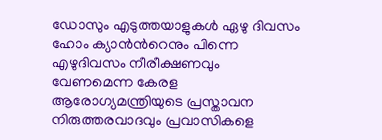ഡോസും എടുത്തയാളുകൾ ഏഴു ദിവസം ഹോം ക്യാൻൻറെനും പിന്നെ എഴുദിവസം നീരീക്ഷണവും വേണമെന്ന കേരള ആരോഗ്യമന്ത്രിയുടെ പ്രസ്താവന നിരുത്തരവാദവും പ്രവാസികളെ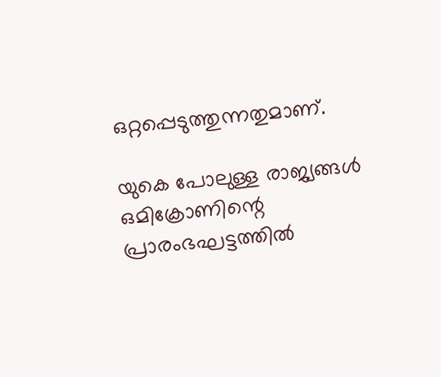ഒറ്റപ്പെടുത്തുന്നതുമാണ്.

യുകെ പോലുള്ള രാജ്യങ്ങള്‍ ഒമിക്രോണിന്റെ പ്രാരംഭഘട്ടത്തില്‍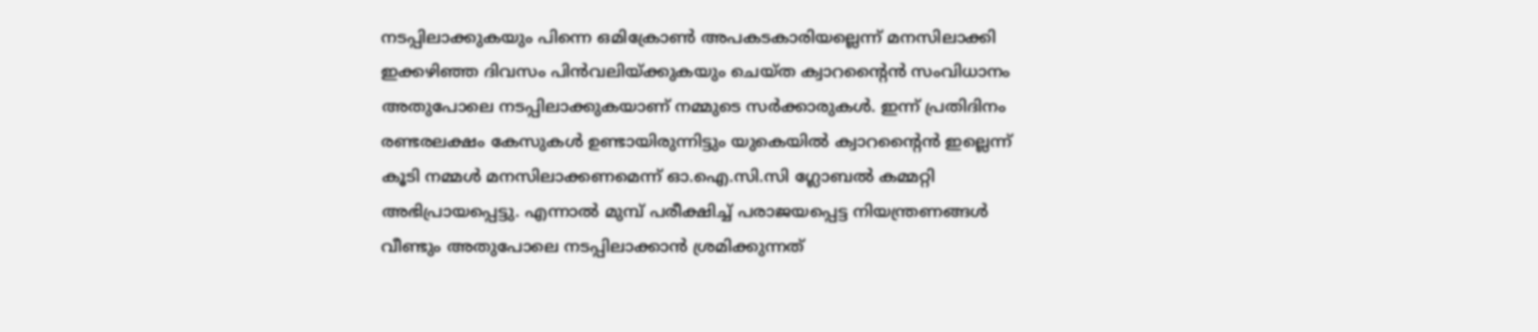നടപ്പിലാക്കുകയും പിന്നെ ഒമിക്രോൺ അപകടകാരിയല്ലെന്ന് മനസിലാക്കി ഇക്കഴിഞ്ഞ ദിവസം പിന്‍വലിയ്ക്കുകയും ചെയ്ത ക്വാറന്റൈന്‍ സംവിധാനം അതുപോലെ നടപ്പിലാക്കുകയാണ് നമ്മുടെ സർക്കാരുകൾ. ഇന്ന് പ്രതിദിനം രണ്ടരലക്ഷം കേസുകള്‍ ഉണ്ടായിരുന്നിട്ടും യുകെയില്‍ ക്വാറന്റൈന്‍ ഇല്ലെന്ന് കൂടി നമ്മള്‍ മനസിലാക്കണമെന്ന് ഓ.ഐ.സി.സി ഗ്ലോബൽ കമ്മറ്റി അഭിപ്രായപ്പെട്ടു. എന്നാല്‍ മുമ്പ് പരീക്ഷിച്ച് പരാജയപ്പെട്ട നിയന്ത്രണങ്ങള്‍ വീണ്ടും അതുപോലെ നടപ്പിലാക്കാന്‍ ശ്രമിക്കുന്നത്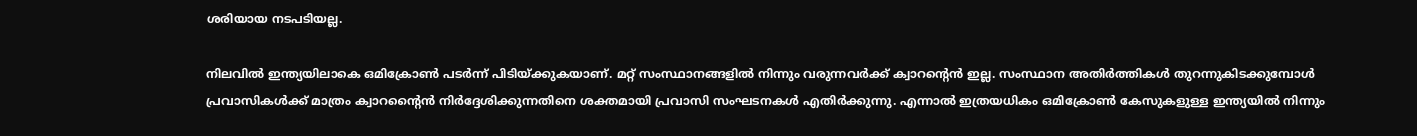ശരിയായ നടപടിയല്ല.

നിലവില്‍ ഇന്ത്യയിലാകെ ഒമിക്രോണ്‍ പടര്‍ന്ന് പിടിയ്ക്കുകയാണ്. മറ്റ് സംസ്ഥാനങ്ങളിൽ നിന്നും വരുന്നവർക്ക് ക്വാറൻ്റെൻ ഇല്ല. സംസ്ഥാന അതിര്‍ത്തികള്‍ തുറന്നുകിടക്കുമ്പോള്‍ പ്രവാസികള്‍ക്ക് മാത്രം ക്വാറന്റൈന്‍ നിര്‍ദ്ദേശിക്കുന്നതിനെ ശക്തമായി പ്രവാസി സംഘടനകൾ എതിർക്കുന്നു. എന്നാൽ ഇത്രയധികം ഒമിക്രോൺ കേസുകളുള്ള ഇന്ത്യയിൽ നിന്നും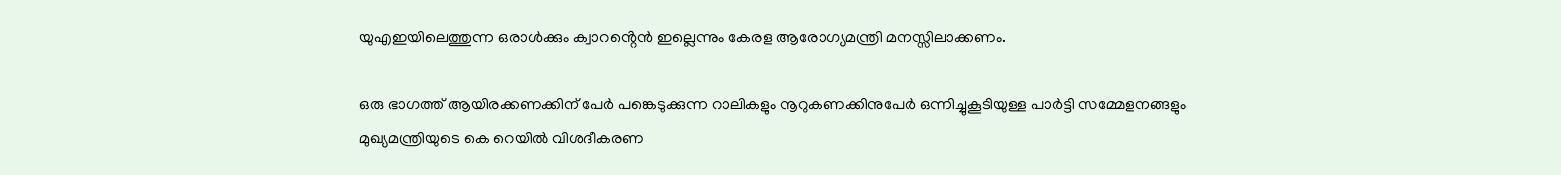യുഎഇയിലെത്തുന്ന ഒരാൾക്കും ക്വാറൻ്റെൻ ഇല്ലെന്നും കേരള ആരോഗ്യമന്ത്രി മനസ്സിലാക്കണം.

ഒരു ഭാഗത്ത് ആയിരക്കണക്കിന് പേർ പങ്കെടുക്കുന്ന റാലികളും നൂറുകണക്കിനുപേര്‍ ഒന്നിച്ചുകൂടിയുള്ള പാര്‍ട്ടി സമ്മേളനങ്ങളും മുഖ്യമന്ത്രിയുടെ കെ റെയില്‍ വിശദീകരണ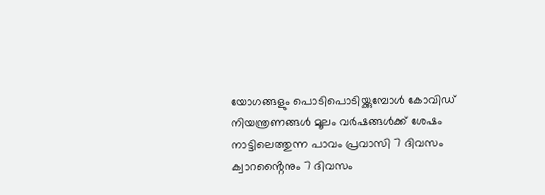യോഗങ്ങളും പൊടിപൊടിയ്ക്കുമ്പോള്‍ കോവിഡ് നിയന്ത്രണങ്ങള്‍ മൂലം വര്‍ഷങ്ങള്‍ക്ക് ശേഷം നാട്ടിലെത്തുന്ന പാവം പ്രവാസി 7 ദിവസം ക്വാറൻ്റൈനും 7 ദിവസം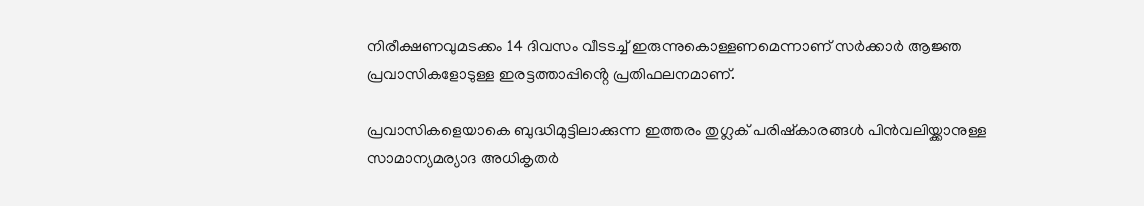നിരീക്ഷണവുമടക്കം 14 ദിവസം വീടടച്ച് ഇരുന്നുകൊള്ളണമെന്നാണ് സര്‍ക്കാര്‍ ആജ്ഞ പ്രവാസികളോടുള്ള ഇരട്ടത്താപ്പിൻ്റെ പ്രതിഫലനമാണ്.

പ്രവാസികളെയാകെ ബുദ്ധിമുട്ടിലാക്കുന്ന ഇത്തരം തുഗ്ലക് പരിഷ്‌കാരങ്ങള്‍ പിന്‍വലിയ്ക്കാനുള്ള സാമാന്യമര്യാദ അധികൃതര്‍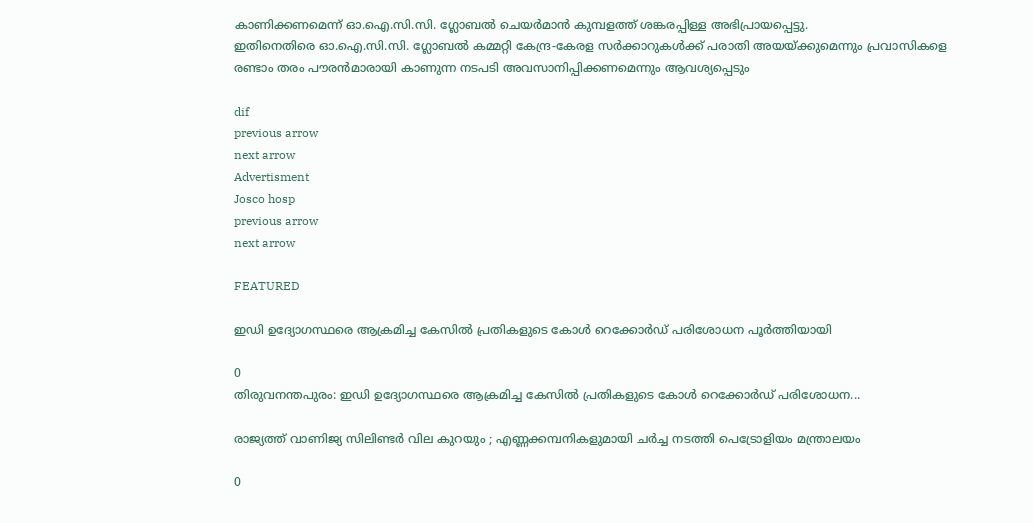കാണിക്കണമെന്ന് ഓ.ഐ.സി.സി. ഗ്ലോബൽ ചെയർമാൻ കുമ്പളത്ത് ശങ്കരപ്പിള്ള അഭിപ്രായപ്പെട്ടു.
ഇതിനെതിരെ ഓ.ഐ.സി.സി. ഗ്ലോബൽ കമ്മറ്റി കേന്ദ്ര-കേരള സർക്കാറുകൾക്ക് പരാതി അയയ്ക്കുമെന്നും പ്രവാസികളെ രണ്ടാം തരം പൗരൻമാരായി കാണുന്ന നടപടി അവസാനിപ്പിക്കണമെന്നും ആവശ്യപ്പെടും

dif
previous arrow
next arrow
Advertisment
Josco hosp
previous arrow
next arrow

FEATURED

ഇഡി ഉദ്യോഗസ്ഥരെ ആക്രമിച്ച കേസിൽ പ്രതികളുടെ കോൾ റെക്കോർഡ് പരിശോധന പൂർത്തിയായി

0
തിരുവനന്തപുരം: ഇഡി ഉദ്യോഗസ്ഥരെ ആക്രമിച്ച കേസിൽ പ്രതികളുടെ കോൾ റെക്കോർഡ് പരിശോധന...

രാജ്യത്ത് വാണിജ്യ സിലിണ്ടര്‍ വില കുറയും ; എണ്ണക്കമ്പനികളുമായി ചര്‍ച്ച നടത്തി പെട്രോളിയം മന്ത്രാലയം

0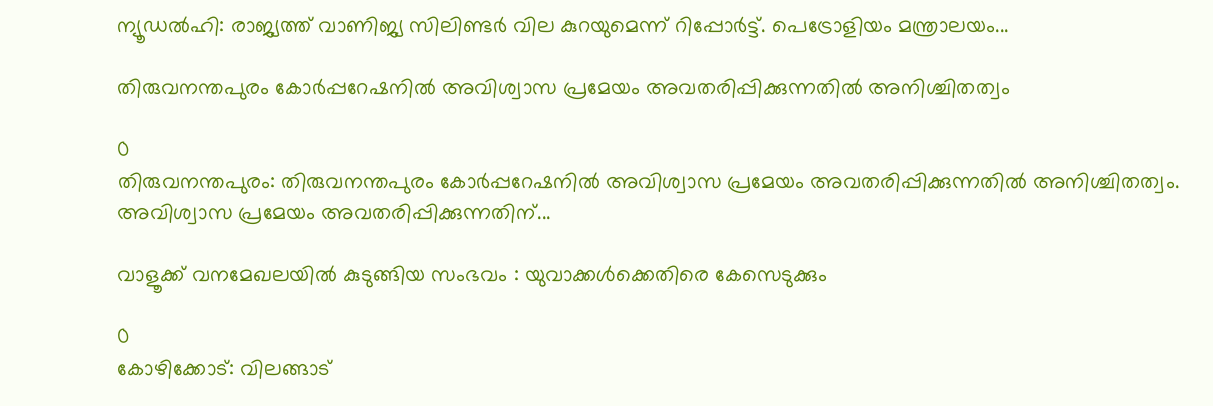ന്യൂഡല്‍ഹി: രാജ്യത്ത് വാണിജ്യ സിലിണ്ടര്‍ വില കുറയുമെന്ന് റിപ്പോര്‍ട്ട്. പെട്രോളിയം മന്ത്രാലയം...

തിരുവനന്തപുരം കോർപ്പറേഷനിൽ അവിശ്വാസ പ്രമേയം അവതരിപ്പിക്കുന്നതിൽ അനിശ്ചിതത്വം

0
തിരുവനന്തപുരം: തിരുവനന്തപുരം കോർപ്പറേഷനിൽ അവിശ്വാസ പ്രമേയം അവതരിപ്പിക്കുന്നതിൽ അനിശ്ചിതത്വം. അവിശ്വാസ പ്രമേയം അവതരിപ്പിക്കുന്നതിന്...

വാളൂക്ക് വനമേഖലയിൽ കുടുങ്ങിയ സംഭവം : യുവാക്കൾക്കെതിരെ കേസെടുക്കും

0
കോഴിക്കോട്: വിലങ്ങാട്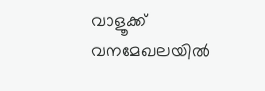വാളൂക്ക് വനമേഖലയിൽ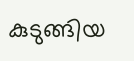കുടുങ്ങിയ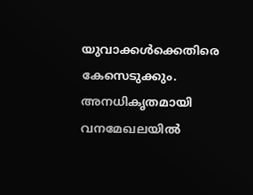യുവാക്കൾക്കെതിരെ കേസെടുക്കും. അനധികൃതമായി വനമേഖലയിൽ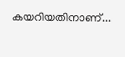കയറിയതിനാണ്...